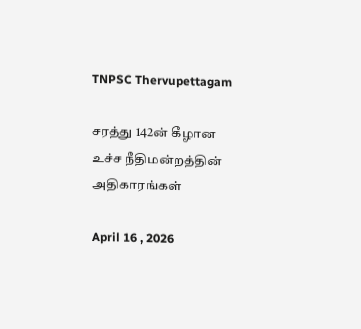TNPSC Thervupettagam

சரத்து 142ன் கீழான உச்ச நீதிமன்றத்தின் அதிகாரங்கள்

April 16 , 2026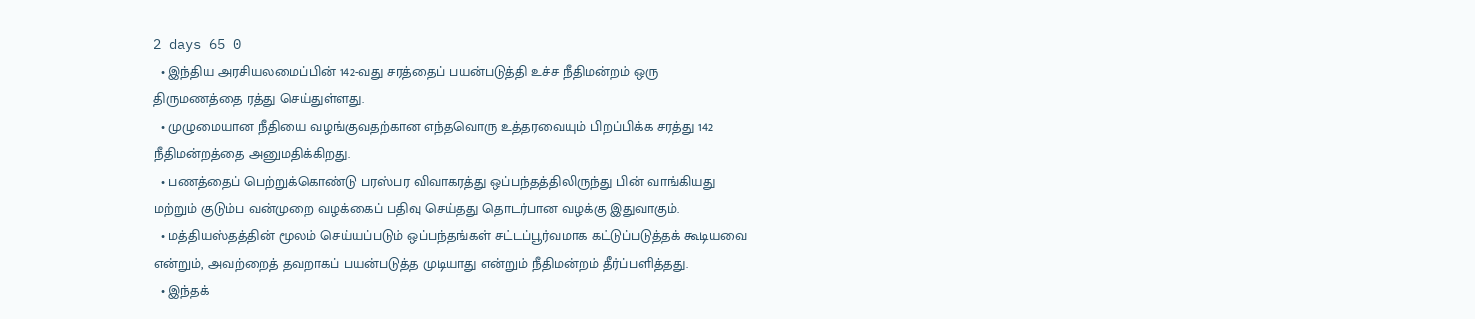2 days 65 0
  • இந்திய அரசியலமைப்பின் 142-வது சரத்தைப் பயன்படுத்தி உச்ச நீதிமன்றம் ஒரு திருமணத்தை ரத்து செய்துள்ளது.
  • முழுமையான நீதியை வழங்குவதற்கான எந்தவொரு உத்தரவையும் பிறப்பிக்க சரத்து 142 நீதிமன்றத்தை அனுமதிக்கிறது.
  • பணத்தைப் பெற்றுக்கொண்டு பரஸ்பர விவாகரத்து ஒப்பந்தத்திலிருந்து பின் வாங்கியது மற்றும் குடும்ப வன்முறை வழக்கைப் பதிவு செய்தது தொடர்பான வழக்கு இதுவாகும்.
  • மத்தியஸ்தத்தின் மூலம் செய்யப்படும் ஒப்பந்தங்கள் சட்டப்பூர்வமாக கட்டுப்படுத்தக் கூடியவை என்றும், அவற்றைத் தவறாகப் பயன்படுத்த முடியாது என்றும் நீதிமன்றம் தீர்ப்பளித்தது.
  • இந்தக்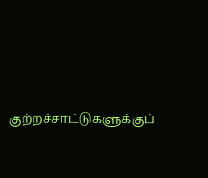குற்றச்சாட்டுகளுக்குப்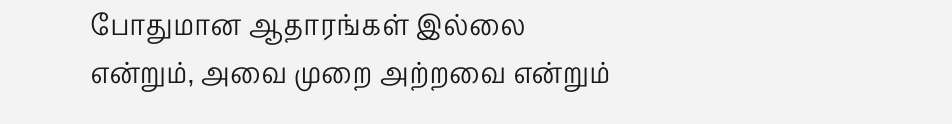போதுமான ஆதாரங்கள் இல்லை என்றும், அவை முறை அற்றவை என்றும்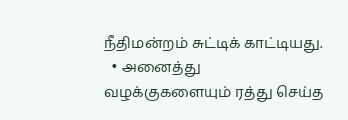நீதிமன்றம் சுட்டிக் காட்டியது.
  • அனைத்து வழக்குகளையும் ரத்து செய்த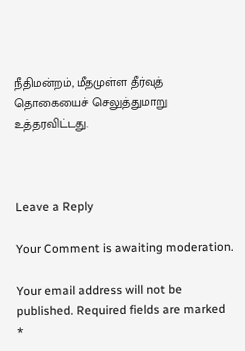நீதிமன்றம், மீதமுள்ள தீர்வுத் தொகையைச் செலுத்துமாறு உத்தரவிட்டது.



Leave a Reply

Your Comment is awaiting moderation.

Your email address will not be published. Required fields are marked *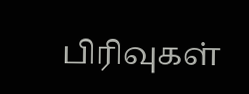பிரிவுகள்